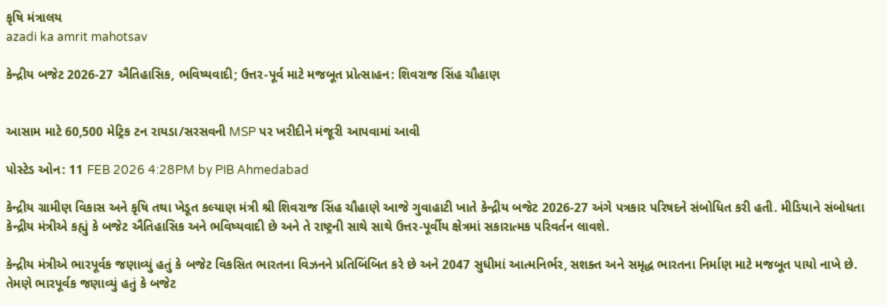કૃષિ મંત્રાલય
azadi ka amrit mahotsav

કેન્દ્રીય બજેટ 2026-27 ઐતિહાસિક, ભવિષ્યવાદી; ઉત્તર-પૂર્વ માટે મજબૂત પ્રોત્સાહન: શિવરાજ સિંહ ચૌહાણ


આસામ માટે 60,500 મેટ્રિક ટન રાયડા/સરસવની MSP પર ખરીદીને મંજૂરી આપવામાં આવી

પોસ્ટેડ ઓન: 11 FEB 2026 4:28PM by PIB Ahmedabad

કેન્દ્રીય ગ્રામીણ વિકાસ અને કૃષિ તથા ખેડૂત કલ્યાણ મંત્રી શ્રી શિવરાજ સિંહ ચૌહાણે આજે ગુવાહાટી ખાતે કેન્દ્રીય બજેટ 2026-27 અંગે પત્રકાર પરિષદને સંબોધિત કરી હતી. મીડિયાને સંબોધતા કેન્દ્રીય મંત્રીએ કહ્યું કે બજેટ ઐતિહાસિક અને ભવિષ્યવાદી છે અને તે રાષ્ટ્રની સાથે સાથે ઉત્તર-પૂર્વીય ક્ષેત્રમાં સકારાત્મક પરિવર્તન લાવશે.

કેન્દ્રીય મંત્રીએ ભારપૂર્વક જણાવ્યું હતું કે બજેટ વિકસિત ભારતના વિઝનને પ્રતિબિંબિત કરે છે અને 2047 સુધીમાં આત્મનિર્ભર, સશક્ત અને સમૃદ્ધ ભારતના નિર્માણ માટે મજબૂત પાયો નાખે છે. તેમણે ભારપૂર્વક જણાવ્યું હતું કે બજેટ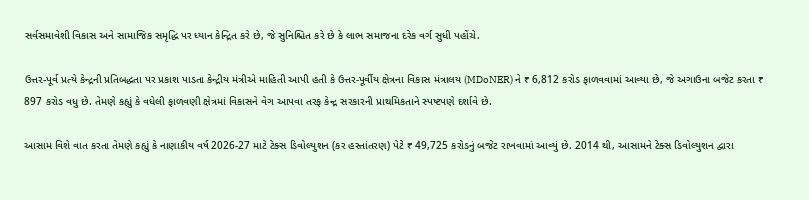સર્વસમાવેશી વિકાસ અને સામાજિક સમૃદ્ધિ પર ધ્યાન કેન્દ્રિત કરે છે, જે સુનિશ્ચિત કરે છે કે લાભ સમાજના દરેક વર્ગ સુધી પહોંચે.

ઉત્તર-પૂર્વ પ્રત્યે કેન્દ્રની પ્રતિબદ્ધતા પર પ્રકાશ પાડતા કેન્દ્રીય મંત્રીએ માહિતી આપી હતી કે ઉત્તર-પૂર્વીય ક્ષેત્રના વિકાસ મંત્રાલય (MDoNER) ને ₹ 6,812 કરોડ ફાળવવામાં આવ્યા છે, જે અગાઉના બજેટ કરતા ₹ 897 કરોડ વધુ છે. તેમણે કહ્યું કે વધેલી ફાળવણી ક્ષેત્રમાં વિકાસને વેગ આપવા તરફ કેન્દ્ર સરકારની પ્રાથમિકતાને સ્પષ્ટપણે દર્શાવે છે.

આસામ વિશે વાત કરતા તેમણે કહ્યું કે નાણાકીય વર્ષ 2026-27 માટે ટેક્સ ડિવોલ્યુશન (કર હસ્તાંતરણ) પેટે ₹ 49,725 કરોડનું બજેટ રાખવામાં આવ્યું છે. 2014 થી, આસામને ટેક્સ ડિવોલ્યુશન દ્વારા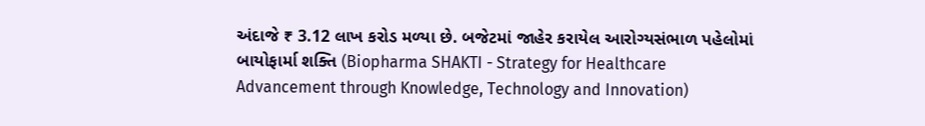અંદાજે ₹ 3.12 લાખ કરોડ મળ્યા છે. બજેટમાં જાહેર કરાયેલ આરોગ્યસંભાળ પહેલોમાં બાયોફાર્મા શક્તિ (Biopharma SHAKTI - Strategy for Healthcare Advancement through Knowledge, Technology and Innovation)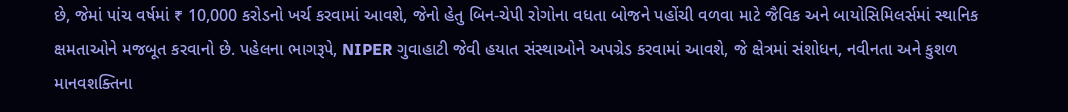છે, જેમાં પાંચ વર્ષમાં ₹ 10,000 કરોડનો ખર્ચ કરવામાં આવશે, જેનો હેતુ બિન-ચેપી રોગોના વધતા બોજને પહોંચી વળવા માટે જૈવિક અને બાયોસિમિલર્સમાં સ્થાનિક ક્ષમતાઓને મજબૂત કરવાનો છે. પહેલના ભાગરૂપે, NIPER ગુવાહાટી જેવી હયાત સંસ્થાઓને અપગ્રેડ કરવામાં આવશે, જે ક્ષેત્રમાં સંશોધન, નવીનતા અને કુશળ માનવશક્તિના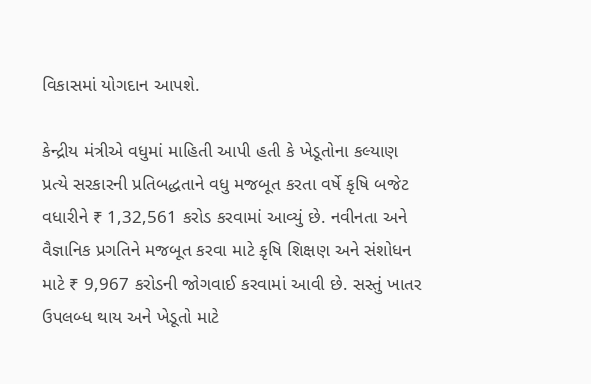વિકાસમાં યોગદાન આપશે.

કેન્દ્રીય મંત્રીએ વધુમાં માહિતી આપી હતી કે ખેડૂતોના કલ્યાણ પ્રત્યે સરકારની પ્રતિબદ્ધતાને વધુ મજબૂત કરતા વર્ષે કૃષિ બજેટ વધારીને ₹ 1,32,561 કરોડ કરવામાં આવ્યું છે. નવીનતા અને વૈજ્ઞાનિક પ્રગતિને મજબૂત કરવા માટે કૃષિ શિક્ષણ અને સંશોધન માટે ₹ 9,967 કરોડની જોગવાઈ કરવામાં આવી છે. સસ્તું ખાતર ઉપલબ્ધ થાય અને ખેડૂતો માટે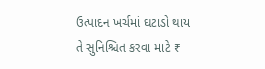ઉત્પાદન ખર્ચમાં ઘટાડો થાય તે સુનિશ્ચિત કરવા માટે ₹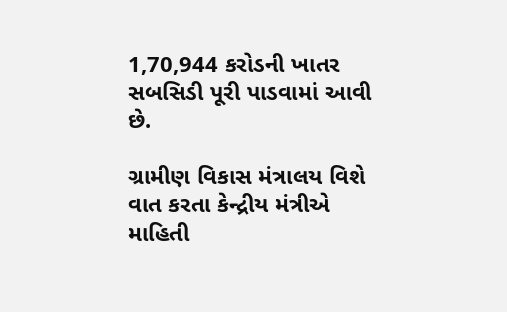1,70,944 કરોડની ખાતર સબસિડી પૂરી પાડવામાં આવી છે.

ગ્રામીણ વિકાસ મંત્રાલય વિશે વાત કરતા કેન્દ્રીય મંત્રીએ માહિતી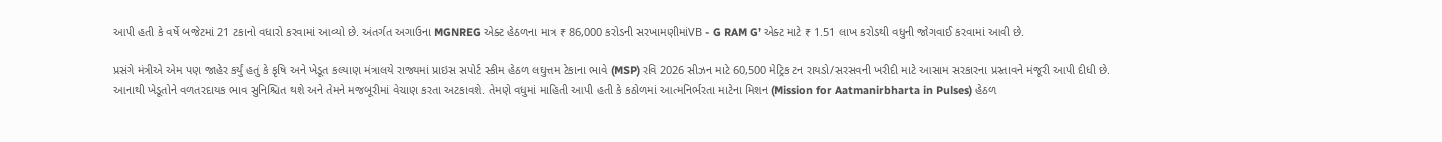આપી હતી કે વર્ષે બજેટમાં 21 ટકાનો વધારો કરવામાં આવ્યો છે. અંતર્ગત અગાઉના MGNREG એક્ટ હેઠળના માત્ર ₹ 86,000 કરોડની સરખામણીમાંVB - G RAM G’ એક્ટ માટે ₹ 1.51 લાખ કરોડથી વધુની જોગવાઈ કરવામાં આવી છે.

પ્રસંગે મંત્રીએ એમ પણ જાહેર કર્યું હતું કે કૃષિ અને ખેડૂત કલ્યાણ મંત્રાલયે રાજ્યમાં પ્રાઇસ સપોર્ટ સ્કીમ હેઠળ લઘુત્તમ ટેકાના ભાવે (MSP) રવિ 2026 સીઝન માટે 60,500 મેટ્રિક ટન રાયડો/સરસવની ખરીદી માટે આસામ સરકારના પ્રસ્તાવને મંજૂરી આપી દીધી છે. આનાથી ખેડૂતોને વળતરદાયક ભાવ સુનિશ્ચિત થશે અને તેમને મજબૂરીમાં વેચાણ કરતા અટકાવશે. તેમણે વધુમાં માહિતી આપી હતી કે કઠોળમાં આત્મનિર્ભરતા માટેના મિશન (Mission for Aatmanirbharta in Pulses) હેઠળ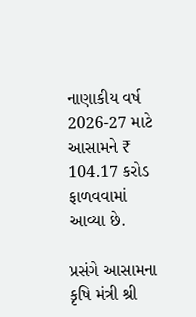નાણાકીય વર્ષ 2026-27 માટે આસામને ₹ 104.17 કરોડ ફાળવવામાં આવ્યા છે.

પ્રસંગે આસામના કૃષિ મંત્રી શ્રી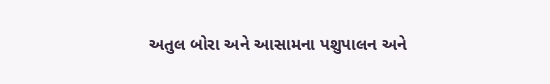અતુલ બોરા અને આસામના પશુપાલન અને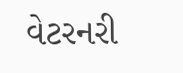વેટરનરી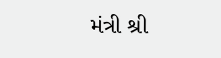મંત્રી શ્રી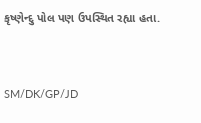કૃષ્ણેન્દુ પોલ પણ ઉપસ્થિત રહ્યા હતા.



SM/DK/GP/JD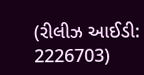(રીલીઝ આઈડી: 2226703)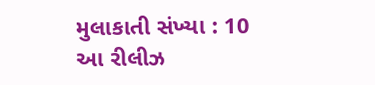મુલાકાતી સંખ્યા : 10
આ રીલીઝ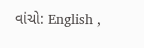વાંચો: English ,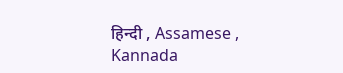हिन्दी , Assamese , Kannada